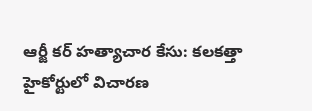ఆర్జీ కర్ హత్యాచార కేసు: కలకత్తా హైకోర్టులో విచారణ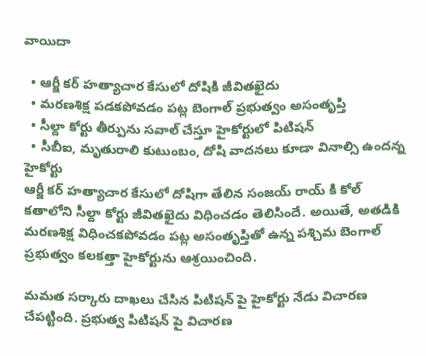వాయిదా

  • ఆర్జీ కర్ హత్యాచార కేసులో దోషికి జీవితఖైదు
  • మరణశిక్ష పడకపోవడం పట్ల బెంగాల్ ప్రభుత్వం అసంతృప్తి
  • సీల్దా కోర్టు తీర్పును సవాల్ చేస్తూ హైకోర్టులో పిటిషన్
  • సీబీఐ, మృతురాలి కుటుంబం, దోషి వాదనలు కూడా వినాల్సి ఉందన్న హైకోర్టు
ఆర్జీ కర్ హత్యాచార కేసులో దోషిగా తేలిన సంజయ్ రాయ్ కి కోల్ కతాలోని సీల్దా కోర్టు జీవితఖైదు విధించడం తెలిసిందే. అయితే, అతడికి మరణశిక్ష విధించకపోవడం పట్ల అసంతృప్తితో ఉన్న పశ్చిమ బెంగాల్ ప్రభుత్వం కలకత్తా హైకోర్టును ఆశ్రయించింది.

మమత సర్కారు దాఖలు చేసిన పిటిషన్ పై హైకోర్టు నేడు విచారణ చేపట్టింది. ప్రభుత్వ పిటిషన్ పై విచారణ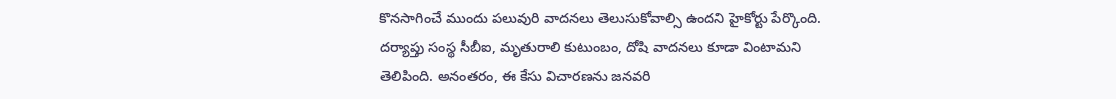కొనసాగించే ముందు పలువురి వాదనలు తెలుసుకోవాల్సి ఉందని హైకోర్టు పేర్కొంది. దర్యాప్తు సంస్థ సీబీఐ, మృతురాలి కుటుంబం, దోషి వాదనలు కూడా వింటామని తెలిపింది. అనంతరం, ఈ కేసు విచారణను జనవరి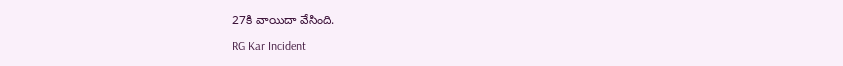27కి వాయిదా వేసింది.

RG Kar Incident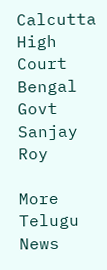Calcutta High Court
Bengal Govt
Sanjay Roy

More Telugu News